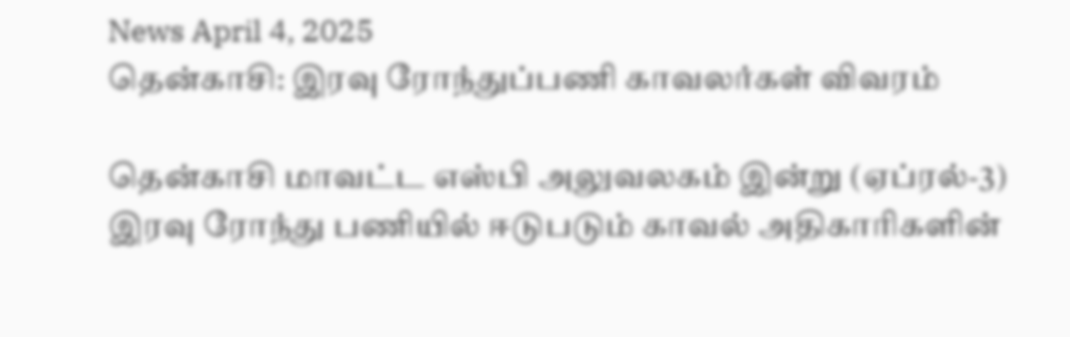News April 4, 2025
தென்காசி: இரவு ரோந்துப்பணி காவலர்கள் விவரம்

தென்காசி மாவட்ட எஸ்பி அலுவலகம் இன்று (ஏப்ரல்-3) இரவு ரோந்து பணியில் ஈடுபடும் காவல் அதிகாரிகளின்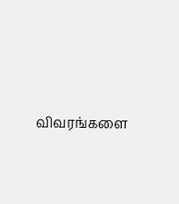விவரங்களை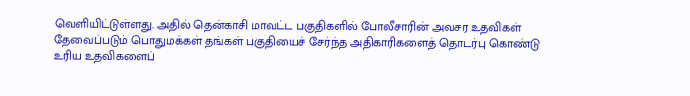வெளியிட்டுள்ளது. அதில் தென்காசி மாவட்ட பகுதிகளில் போலீசாரின் அவசர உதவிகள் தேவைப்படும் பொதுமக்கள் தங்கள் பகுதியைச் சேர்ந்த அதிகாரிகளைத் தொடர்பு கொண்டு உரிய உதவிகளைப்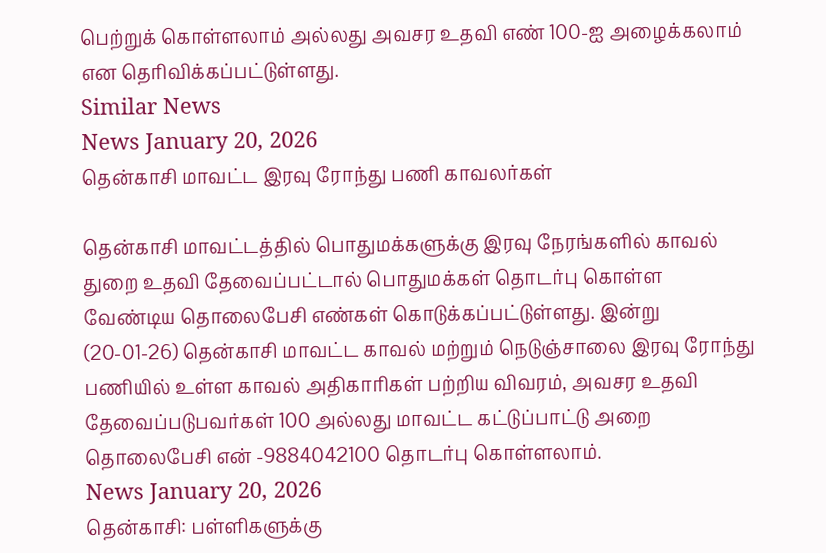பெற்றுக் கொள்ளலாம் அல்லது அவசர உதவி எண் 100-ஐ அழைக்கலாம் என தெரிவிக்கப்பட்டுள்ளது.
Similar News
News January 20, 2026
தென்காசி மாவட்ட இரவு ரோந்து பணி காவலர்கள்

தென்காசி மாவட்டத்தில் பொதுமக்களுக்கு இரவு நேரங்களில் காவல் துறை உதவி தேவைப்பட்டால் பொதுமக்கள் தொடர்பு கொள்ள வேண்டிய தொலைபேசி எண்கள் கொடுக்கப்பட்டுள்ளது. இன்று (20-01-26) தென்காசி மாவட்ட காவல் மற்றும் நெடுஞ்சாலை இரவு ரோந்து பணியில் உள்ள காவல் அதிகாரிகள் பற்றிய விவரம், அவசர உதவி தேவைப்படுபவர்கள் 100 அல்லது மாவட்ட கட்டுப்பாட்டு அறை தொலைபேசி என் -9884042100 தொடர்பு கொள்ளலாம்.
News January 20, 2026
தென்காசி: பள்ளிகளுக்கு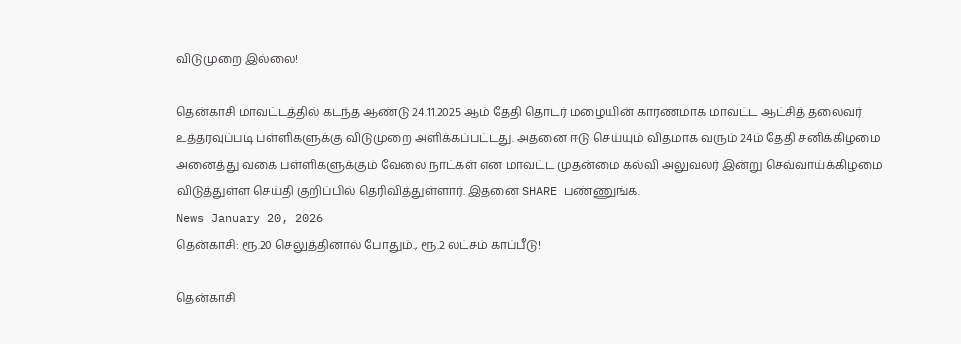விடுமுறை இல்லை!

தென்காசி மாவட்டத்தில் கடந்த ஆண்டு 24.11.2025 ஆம் தேதி தொடர் மழையின் காரணமாக மாவட்ட ஆட்சித் தலைவர் உத்தரவுப்படி பள்ளிகளுக்கு விடுமுறை அளிக்கப்பட்டது. அதனை ஈடு செய்யும் விதமாக வரும் 24ம் தேதி சனிக்கிழமை அனைத்து வகை பள்ளிகளுக்கும் வேலை நாட்கள் என மாவட்ட முதன்மை கல்வி அலுவலர் இன்று செவ்வாய்க்கிழமை விடுத்துள்ள செய்தி குறிப்பில் தெரிவித்துள்ளார். இதனை SHARE பண்ணுங்க.
News January 20, 2026
தென்காசி: ரூ.20 செலுத்தினால் போதும்., ரூ.2 லட்சம் காப்பீடு!

தென்காசி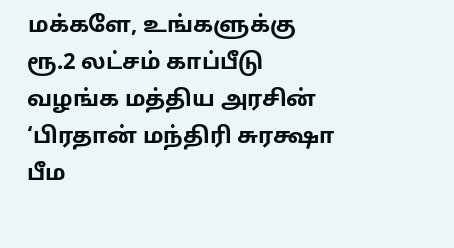மக்களே, உங்களுக்கு ரூ.2 லட்சம் காப்பீடு வழங்க மத்திய அரசின் ‘பிரதான் மந்திரி சுரக்ஷா பீம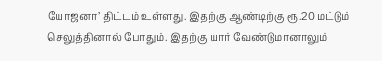யோஜனா’ திட்டம் உள்ளது. இதற்கு ஆண்டிற்கு ரூ.20 மட்டும் செலுத்தினால் போதும். இதற்கு யார் வேண்டுமானாலும்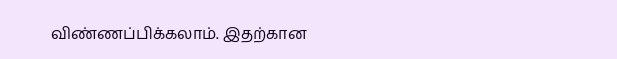விண்ணப்பிக்கலாம். இதற்கான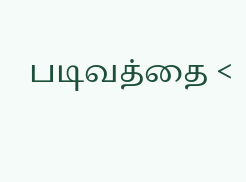படிவத்தை <